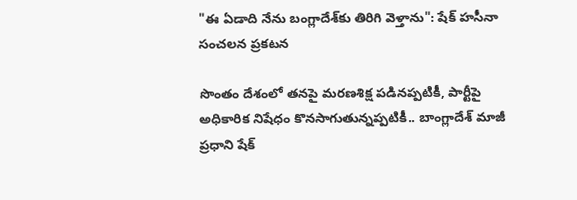"ఈ ఏడాది నేను బంగ్లాదేశ్‌కు తిరిగి వెళ్తాను": షేక్ హసీనా సంచలన ప్రకటన

సొంతం దేశంలో తనపై మరణశిక్ష పడినప్పటికీ, పార్టీపై అధికారిక నిషేధం కొనసాగుతున్నప్పటికీ.. బాంగ్లాదేశ్ మాజీ ప్రధాని షేక్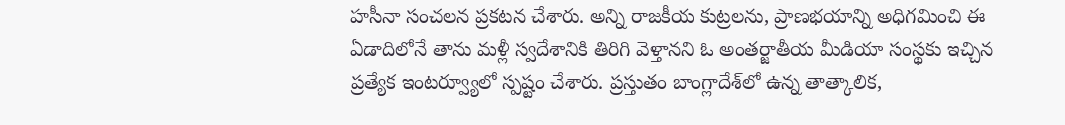హసీనా సంచలన ప్రకటన చేశారు. అన్ని రాజకీయ కుట్రలను, ప్రాణభయాన్ని అధిగమించి ఈ ఏడాదిలోనే తాను మళ్లీ స్వదేశానికి తిరిగి వెళ్తానని ఓ అంతర్జాతీయ మీడియా సంస్థకు ఇచ్చిన ప్రత్యేక ఇంటర్వ్యూలో స్పష్టం చేశారు. ప్రస్తుతం బాంగ్లాదేశ్‌లో ఉన్న తాత్కాలిక,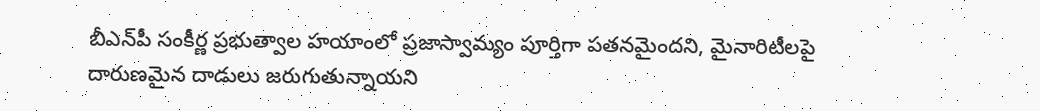బీఎన్‌పీ సంకీర్ణ ప్రభుత్వాల హయాంలో ప్రజాస్వామ్యం పూర్తిగా పతనమైందని, మైనారిటీలపై దారుణమైన దాడులు జరుగుతున్నాయని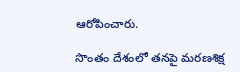ఆరోపించారు.

సొంతం దేశంలో తనపై మరణశిక్ష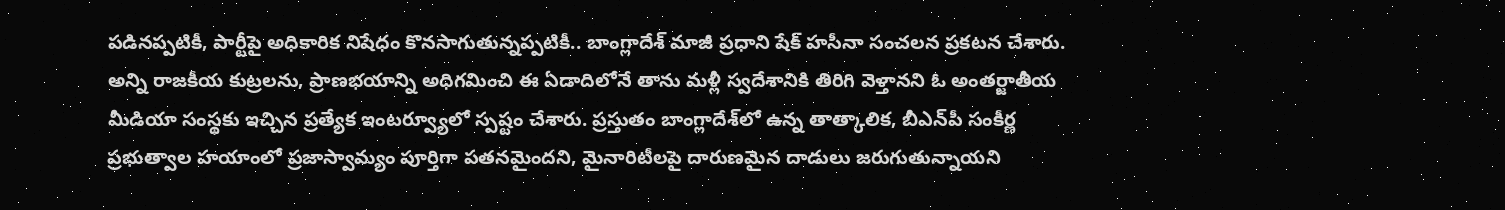పడినప్పటికీ, పార్టీపై అధికారిక నిషేధం కొనసాగుతున్నప్పటికీ.. బాంగ్లాదేశ్ మాజీ ప్రధాని షేక్ హసీనా సంచలన ప్రకటన చేశారు. అన్ని రాజకీయ కుట్రలను, ప్రాణభయాన్ని అధిగమించి ఈ ఏడాదిలోనే తాను మళ్లీ స్వదేశానికి తిరిగి వెళ్తానని ఓ అంతర్జాతీయ మీడియా సంస్థకు ఇచ్చిన ప్రత్యేక ఇంటర్వ్యూలో స్పష్టం చేశారు. ప్రస్తుతం బాంగ్లాదేశ్‌లో ఉన్న తాత్కాలిక, బీఎన్‌పీ సంకీర్ణ ప్రభుత్వాల హయాంలో ప్రజాస్వామ్యం పూర్తిగా పతనమైందని, మైనారిటీలపై దారుణమైన దాడులు జరుగుతున్నాయని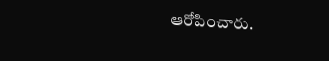ఆరోపించారు.